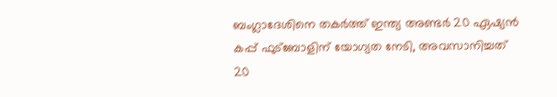ബംഗ്ലാദേശിനെ തകര്‍ത്ത്‌ ഇന്ത്യ അണ്ടര്‍ 20 ഏഷ്യന്‍ കപ്പ്‌ ഫുട്‌ബോളിന്‌ യോഗ്യത നേടി, അവസാനിച്ചത്‌ 20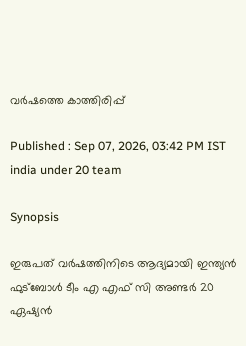വര്‍ഷത്തെ കാത്തിരിപ്പ്‌

Published : Sep 07, 2026, 03:42 PM IST
india under 20 team

Synopsis

ഇരുപത്‌ വര്‍ഷത്തിനിടെ ആദ്യമായി ഇന്ത്യന്‍ ഫുട്‌ബോള്‍ ടീം എ എഫ്‌ സി അണ്ടര്‍ 20 ഏഷ്യന്‍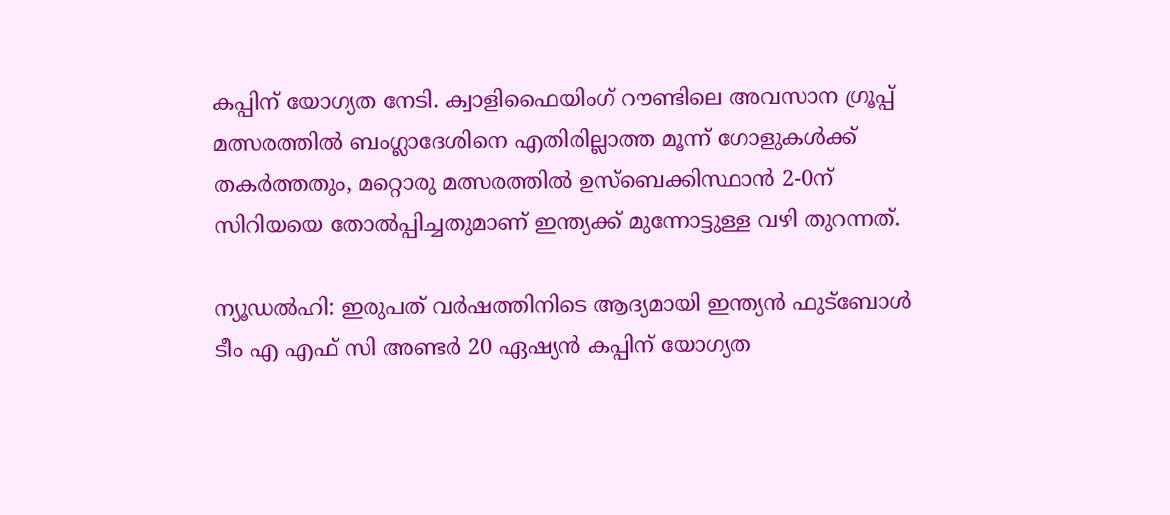കപ്പിന്‌ യോഗ്യത നേടി. ക്വാളിഫൈയിംഗ്‌ റൗണ്ടിലെ അവസാന ഗ്രൂപ്പ്‌ മത്സരത്തില്‍ ബംഗ്ലാദേശിനെ എതിരില്ലാത്ത മൂന്ന്‌ ഗോളുകള്‍ക്ക്‌ തകര്‍ത്തതും, മറ്റൊരു മത്സരത്തില്‍ ഉസ്‌ബെക്കിസ്ഥാന്‍ 2-0ന്‌ സിറിയയെ തോല്‍പ്പിച്ചതുമാണ്‌ ഇന്ത്യക്ക്‌ മുന്നോട്ടുള്ള വഴി തുറന്നത്‌.

ന്യൂഡല്‍ഹി: ഇരുപത്‌ വര്‍ഷത്തിനിടെ ആദ്യമായി ഇന്ത്യന്‍ ഫുട്‌ബോള്‍ ടീം എ എഫ്‌ സി അണ്ടര്‍ 20 ഏഷ്യന്‍ കപ്പിന്‌ യോഗ്യത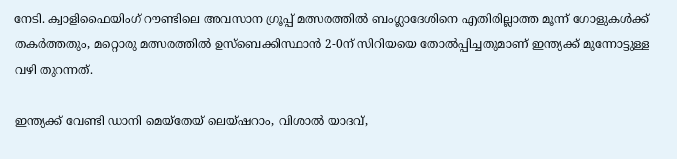നേടി. ക്വാളിഫൈയിംഗ്‌ റൗണ്ടിലെ അവസാന ഗ്രൂപ്പ്‌ മത്സരത്തില്‍ ബംഗ്ലാദേശിനെ എതിരില്ലാത്ത മൂന്ന്‌ ഗോളുകള്‍ക്ക്‌ തകര്‍ത്തതും, മറ്റൊരു മത്സരത്തില്‍ ഉസ്‌ബെക്കിസ്ഥാന്‍ 2-0ന്‌ സിറിയയെ തോല്‍പ്പിച്ചതുമാണ്‌ ഇന്ത്യക്ക്‌ മുന്നോട്ടുള്ള വഴി തുറന്നത്‌.

ഇന്ത്യക്ക്‌ വേണ്ടി ഡാനി മെയ്‌തേയ്‌ ലെയ്‌ഷറാം, വിശാല്‍ യാദവ്‌,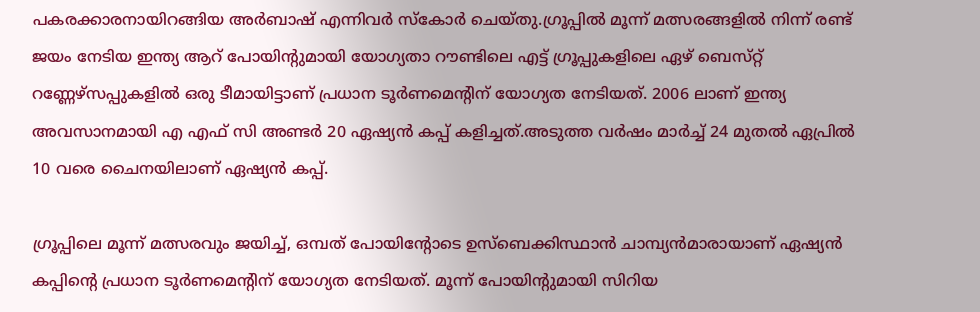പകരക്കാരനായിറങ്ങിയ അര്‍ബാഷ്‌ എന്നിവര്‍ സ്‌കോര്‍ ചെയ്‌തു.ഗ്രൂപ്പില്‍ മൂന്ന്‌ മത്സരങ്ങളില്‍ നിന്ന്‌ രണ്ട്‌ ജയം നേടിയ ഇന്ത്യ ആറ്‌ പോയിന്റുമായി യോഗ്യതാ റൗണ്ടിലെ എട്ട്‌ ഗ്രൂപ്പുകളിലെ ഏഴ്‌ ബെസ്‌റ്റ്‌ റണ്ണേഴ്‌സപ്പുകളില്‍ ഒരു ടീമായിട്ടാണ്‌ പ്രധാന ടൂര്‍ണമെന്റിന്‌ യോഗ്യത നേടിയത്‌. 2006 ലാണ്‌ ഇന്ത്യ അവസാനമായി എ എഫ്‌ സി അണ്ടര്‍ 20 ഏഷ്യന്‍ കപ്പ്‌ കളിച്ചത്‌.അടുത്ത വര്‍ഷം മാര്‍ച്ച്‌ 24 മുതല്‍ ഏപ്രില്‍ 10 വരെ ചൈനയിലാണ്‌ ഏഷ്യന്‍ കപ്പ്‌.

ഗ്രൂപ്പിലെ മൂന്ന്‌ മത്സരവും ജയിച്ച്‌, ഒമ്പത്‌ പോയിന്റോടെ ഉസ്‌ബെക്കിസ്ഥാന്‍ ചാമ്പ്യന്‍മാരായാണ്‌ ഏഷ്യന്‍ കപ്പിന്റെ പ്രധാന ടൂര്‍ണമെന്റിന്‌ യോഗ്യത നേടിയത്‌. മൂന്ന്‌ പോയിന്റുമായി സിറിയ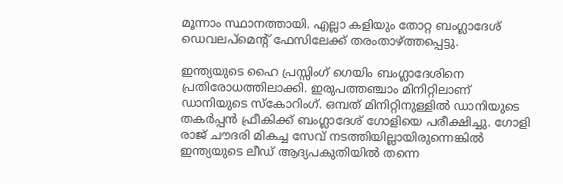മൂന്നാം സ്ഥാനത്തായി. എല്ലാ കളിയും തോറ്റ ബംഗ്ലാദേശ്‌ ഡെവലപ്‌മെന്റ്‌ ഫേസിലേക്ക്‌ തരംതാഴ്‌ത്തപ്പെട്ടു.

ഇന്ത്യയുടെ ഹൈ പ്രസ്സിംഗ്‌ ഗെയിം ബംഗ്ലാദേശിനെ പ്രതിരോധത്തിലാക്കി. ഇരുപത്തഞ്ചാം മിനിറ്റിലാണ്‌ ഡാനിയുടെ സ്‌കോറിംഗ്‌. ഒമ്പത്‌ മിനിറ്റിനുള്ളില്‍ ഡാനിയുടെ തകര്‍പ്പന്‍ ഫ്രീകിക്ക്‌ ബംഗ്ലാദേശ്‌ ഗോളിയെ പരീക്ഷിച്ചു. ഗോളി രാജ്‌ ചൗദരി മികച്ച സേവ്‌ നടത്തിയില്ലായിരുന്നെങ്കില്‍ ഇന്ത്യയുടെ ലീഡ്‌ ആദ്യപകുതിയില്‍ തന്നെ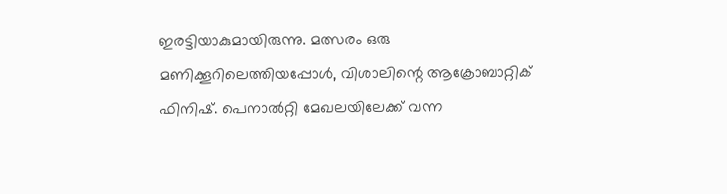ഇരട്ടിയാകുമായിരുന്നു. മത്സരം ഒരു മണിക്കൂറിലെത്തിയപ്പോള്‍, വിശാലിന്റെ ആക്രോബാറ്റിക്‌ ഫിനിഷ്‌. പെനാല്‍റ്റി മേഖലയിലേക്ക്‌ വന്ന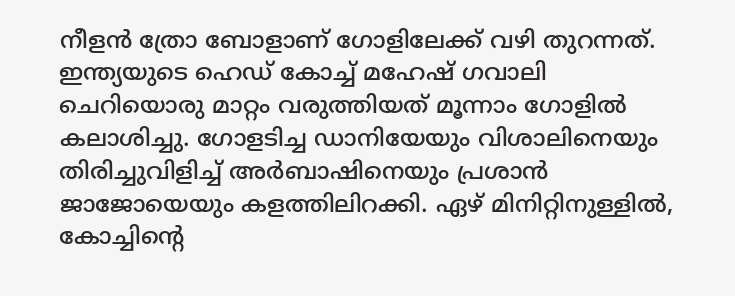നീളന്‍ ത്രോ ബോളാണ്‌ ഗോളിലേക്ക്‌ വഴി തുറന്നത്‌. ഇന്ത്യയുടെ ഹെഡ്‌ കോച്ച്‌ മഹേഷ്‌ ഗവാലി ചെറിയൊരു മാറ്റം വരുത്തിയത്‌ മൂന്നാം ഗോളില്‍ കലാശിച്ചു. ഗോളടിച്ച ഡാനിയേയും വിശാലിനെയും തിരിച്ചുവിളിച്ച്‌ അര്‍ബാഷിനെയും പ്രശാന്‍ ജാജോയെയും കളത്തിലിറക്കി. ഏഴ്‌ മിനിറ്റിനുള്ളില്‍, കോച്ചിന്റെ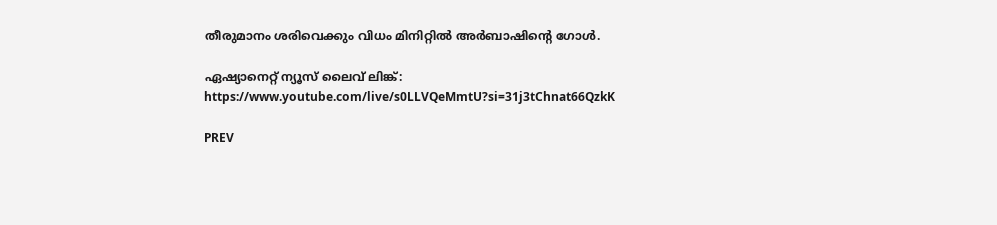തീരുമാനം ശരിവെക്കും വിധം മിനിറ്റില്‍ അര്‍ബാഷിന്റെ ഗോള്‍.

ഏഷ്യാനെറ്റ്‌ ന്യൂസ്‌ ലൈവ്‌ ലിങ്ക്‌: https://www.youtube.com/live/s0LLVQeMmtU?si=31j3tChnat66QzkK

PREV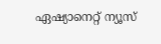ഏഷ്യാനെറ്റ് ന്യൂസ്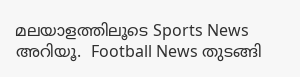മലയാളത്തിലൂടെ Sports News അറിയൂ.  Football News തുടങ്ങി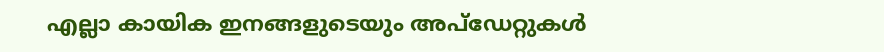എല്ലാ കായിക ഇനങ്ങളുടെയും അപ്‌ഡേറ്റുകൾ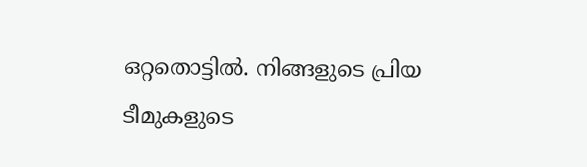ഒറ്റതൊട്ടിൽ. നിങ്ങളുടെ പ്രിയ ടീമുകളുടെ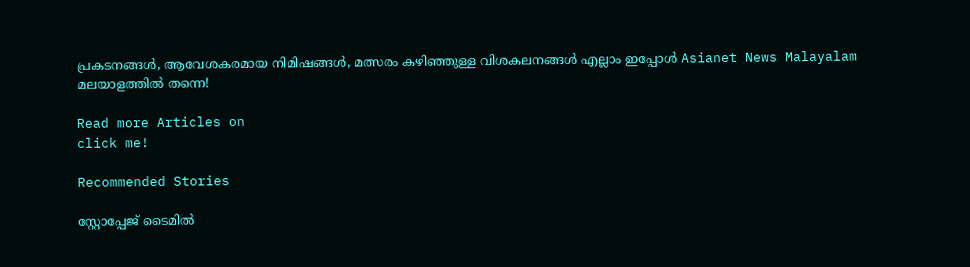പ്രകടനങ്ങൾ, ആവേശകരമായ നിമിഷങ്ങൾ, മത്സരം കഴിഞ്ഞുള്ള വിശകലനങ്ങൾ എല്ലാം ഇപ്പോൾ Asianet News Malayalam മലയാളത്തിൽ തന്നെ!

Read more Articles on
click me!

Recommended Stories

സ്റ്റോപ്പേജ്‌ ടൈമില്‍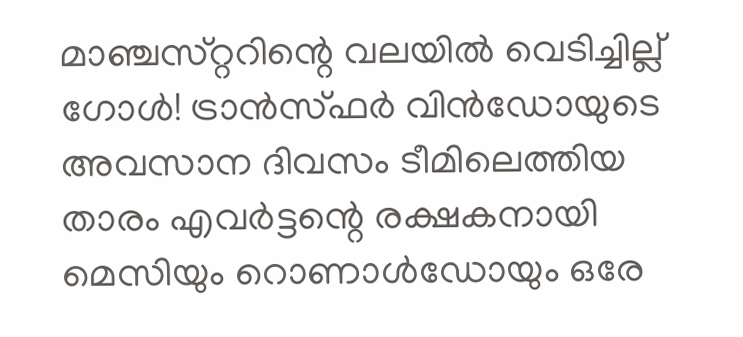മാഞ്ചസ്‌റ്ററിന്റെ വലയില്‍ വെടിച്ചില്ല്‌ ഗോള്‍! ട്രാന്‍സ്‌ഫര്‍ വിന്‍ഡോയുടെ അവസാന ദിവസം ടീമിലെത്തിയ താരം എവര്‍ട്ടന്റെ രക്ഷകനായി
മെസിയും റൊണാള്‍ഡോയും ഒരേ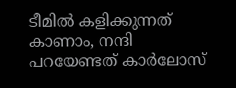ടീമില്‍ കളിക്കുന്നത്‌ കാണാം, നന്ദി പറയേണ്ടത്‌ കാര്‍ലോസ്‌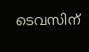ടെവസിന്‌